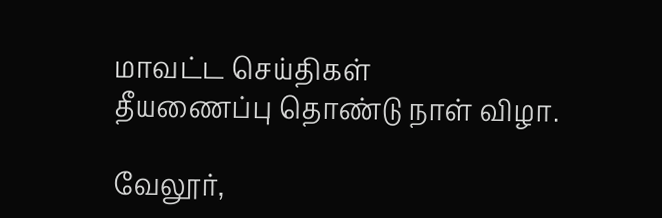மாவட்ட செய்திகள்
தீயணைப்பு தொண்டு நாள் விழா.

வேலூர்,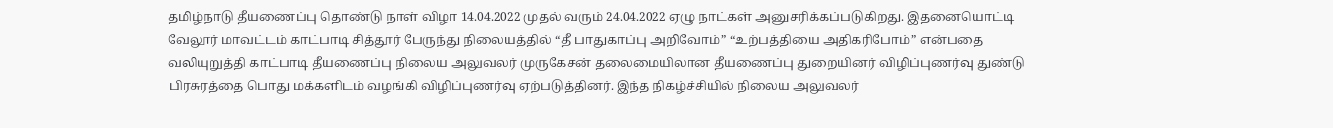தமிழ்நாடு தீயணைப்பு தொண்டு நாள் விழா 14.04.2022 முதல் வரும் 24.04.2022 ஏழு நாட்கள் அனுசரிக்கப்படுகிறது. இதனையொட்டி வேலூர் மாவட்டம் காட்பாடி சித்தூர் பேருந்து நிலையத்தில் “தீ பாதுகாப்பு அறிவோம்” “உற்பத்தியை அதிகரிபோம்” என்பதை வலியுறுத்தி காட்பாடி தீயணைப்பு நிலைய அலுவலர் முருகேசன் தலைமையிலான தீயணைப்பு துறையினர் விழிப்புணர்வு துண்டு பிரசுரத்தை பொது மக்களிடம் வழங்கி விழிப்புணர்வு ஏற்படுத்தினர். இந்த நிகழ்ச்சியில் நிலைய அலுவலர்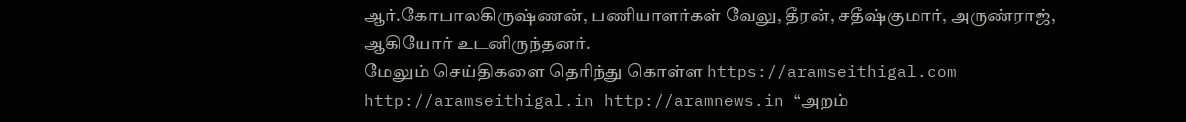ஆர்.கோபாலகிருஷ்ணன், பணியாளர்கள் வேலு, தீரன், சதீஷ்குமார், அருண்ராஜ், ஆகியோர் உடனிருந்தனர்.
மேலும் செய்திகளை தெரிந்து கொள்ள https://aramseithigal.com http://aramseithigal.in http://aramnews.in “அறம்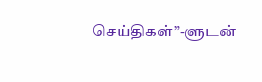செய்திகள்”-ளுடன்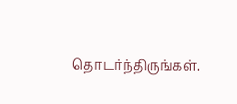தொடர்ந்திருங்கள்.